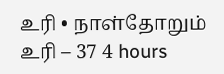உரி • நாள்தோறும் உரி – 37 4 hours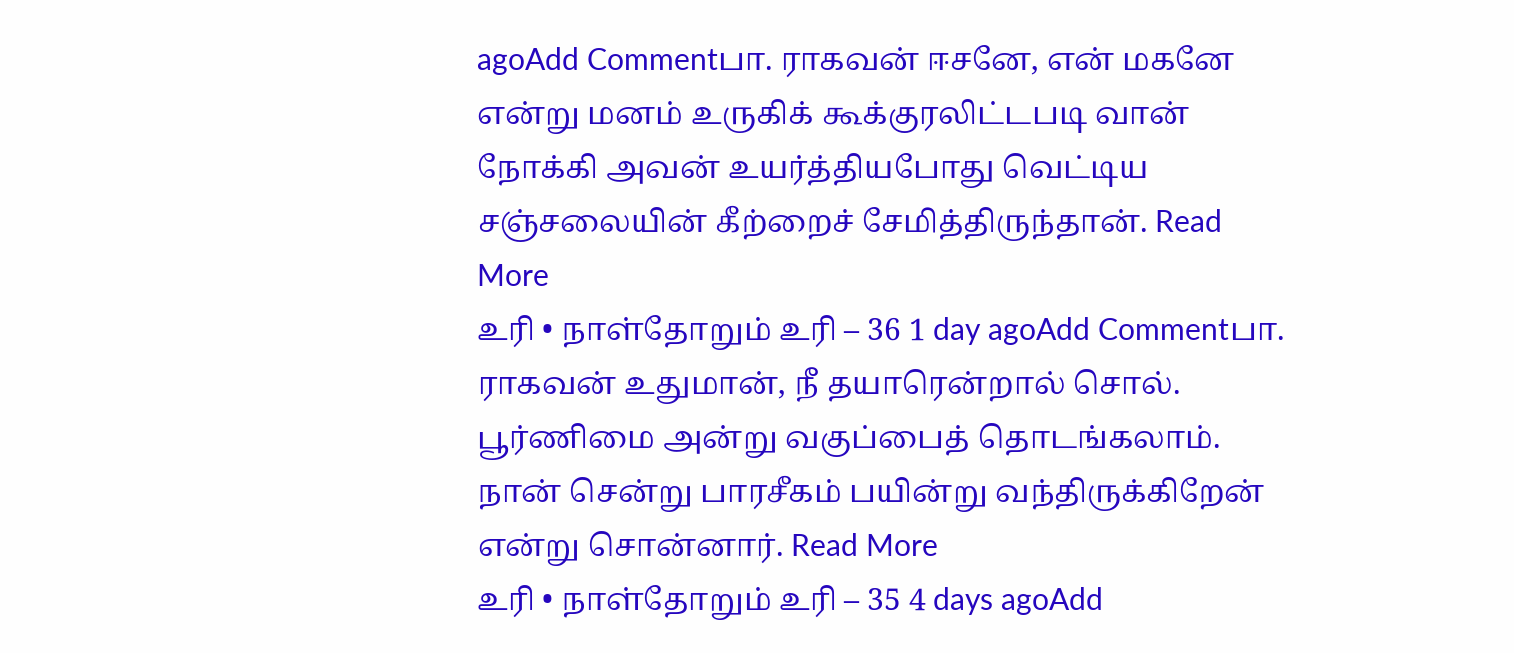agoAdd Commentபா. ராகவன் ஈசனே, என் மகனே என்று மனம் உருகிக் கூக்குரலிட்டபடி வான் நோக்கி அவன் உயர்த்தியபோது வெட்டிய சஞ்சலையின் கீற்றைச் சேமித்திருந்தான். Read More
உரி • நாள்தோறும் உரி – 36 1 day agoAdd Commentபா. ராகவன் உதுமான், நீ தயாரென்றால் சொல். பூர்ணிமை அன்று வகுப்பைத் தொடங்கலாம். நான் சென்று பாரசீகம் பயின்று வந்திருக்கிறேன் என்று சொன்னார். Read More
உரி • நாள்தோறும் உரி – 35 4 days agoAdd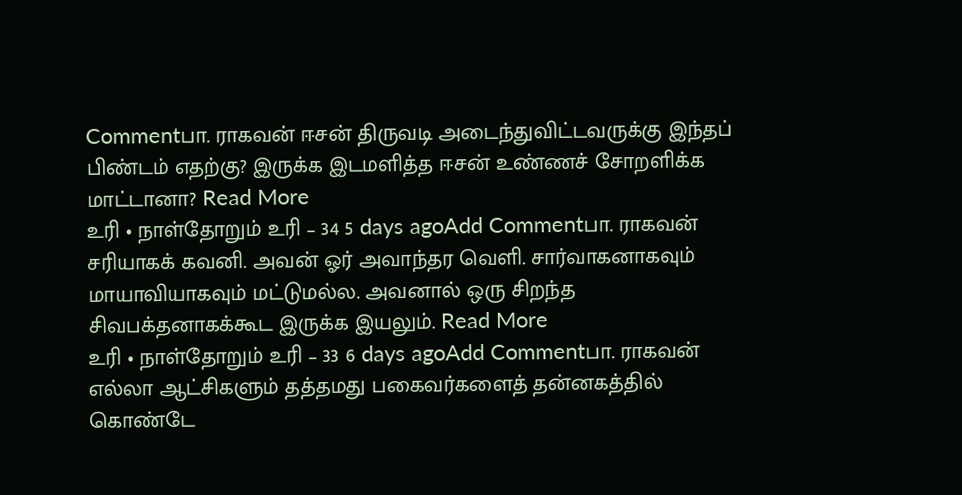Commentபா. ராகவன் ஈசன் திருவடி அடைந்துவிட்டவருக்கு இந்தப் பிண்டம் எதற்கு? இருக்க இடமளித்த ஈசன் உண்ணச் சோறளிக்க மாட்டானா? Read More
உரி • நாள்தோறும் உரி – 34 5 days agoAdd Commentபா. ராகவன் சரியாகக் கவனி. அவன் ஓர் அவாந்தர வெளி. சார்வாகனாகவும் மாயாவியாகவும் மட்டுமல்ல. அவனால் ஒரு சிறந்த சிவபக்தனாகக்கூட இருக்க இயலும். Read More
உரி • நாள்தோறும் உரி – 33 6 days agoAdd Commentபா. ராகவன் எல்லா ஆட்சிகளும் தத்தமது பகைவர்களைத் தன்னகத்தில் கொண்டே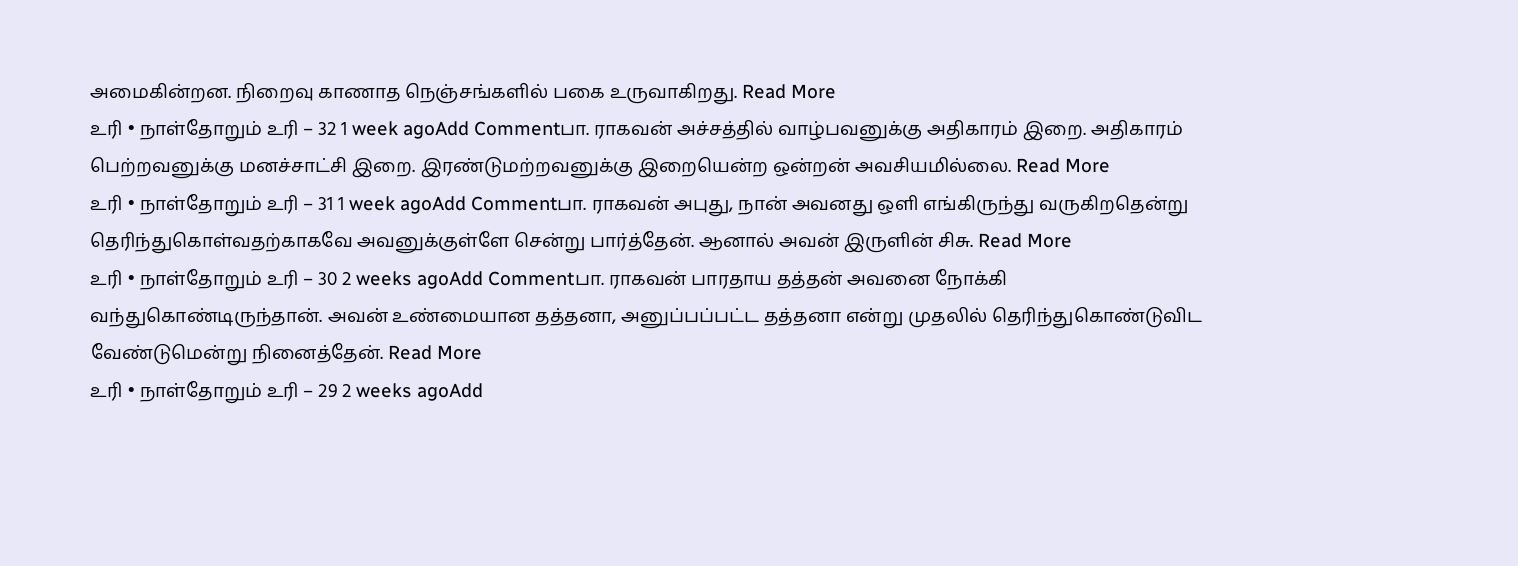அமைகின்றன. நிறைவு காணாத நெஞ்சங்களில் பகை உருவாகிறது. Read More
உரி • நாள்தோறும் உரி – 32 1 week agoAdd Commentபா. ராகவன் அச்சத்தில் வாழ்பவனுக்கு அதிகாரம் இறை. அதிகாரம் பெற்றவனுக்கு மனச்சாட்சி இறை. இரண்டுமற்றவனுக்கு இறையென்ற ஒன்றன் அவசியமில்லை. Read More
உரி • நாள்தோறும் உரி – 31 1 week agoAdd Commentபா. ராகவன் அபுது, நான் அவனது ஒளி எங்கிருந்து வருகிறதென்று தெரிந்துகொள்வதற்காகவே அவனுக்குள்ளே சென்று பார்த்தேன். ஆனால் அவன் இருளின் சிசு. Read More
உரி • நாள்தோறும் உரி – 30 2 weeks agoAdd Commentபா. ராகவன் பாரதாய தத்தன் அவனை நோக்கி வந்துகொண்டிருந்தான். அவன் உண்மையான தத்தனா, அனுப்பப்பட்ட தத்தனா என்று முதலில் தெரிந்துகொண்டுவிட வேண்டுமென்று நினைத்தேன். Read More
உரி • நாள்தோறும் உரி – 29 2 weeks agoAdd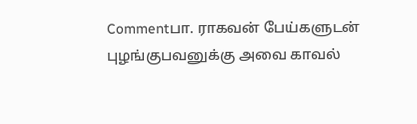Commentபா. ராகவன் பேய்களுடன் புழங்குபவனுக்கு அவை காவல்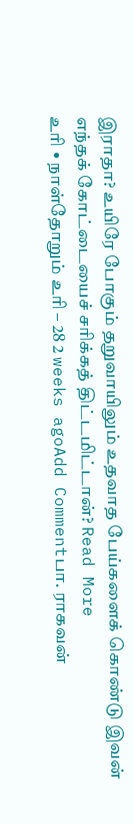இராதா? உயிரே போகும் தறுவாயிலும் உதவாத பேய்களைக் கொண்டு இவன் எந்தக் கோட்டையைச் சரிக்கத் திட்டமிட்டான்? Read More
உரி • நாள்தோறும் உரி – 28 2 weeks agoAdd Commentபா. ராகவன்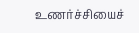உணர்ச்சியைச்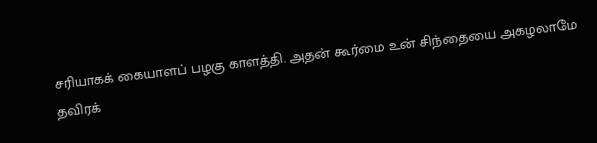சரியாகக் கையாளப் பழகு காளத்தி. அதன் கூர்மை உன் சிந்தையை அகழலாமே தவிரக்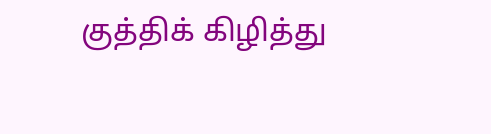குத்திக் கிழித்து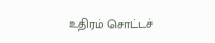உதிரம் சொட்டச்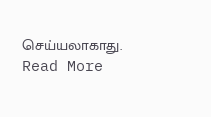செய்யலாகாது. Read More